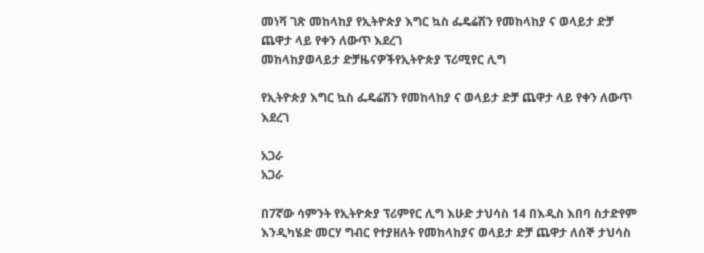መነሻ ገጽ መከላከያ የኢትዮጵያ እግር ኳስ ፌዴሬሽን የመከላከያ ና ወላይታ ድቻ ጨዋታ ላይ የቀን ለውጥ እደረገ
መከላከያወላይታ ድቻዜናዎችየኢትዮጵያ ፕሪሚየር ሊግ

የኢትዮጵያ እግር ኳስ ፌዴሬሽን የመከላከያ ና ወላይታ ድቻ ጨዋታ ላይ የቀን ለውጥ እደረገ

አጋራ
አጋራ

በ7ኛው ሳምንት የኢትዮጵያ ፕሪምየር ሊግ እሁድ ታህሳስ 14 በእዲስ እበባ ስታድየም እንዲካሄድ መርሃ ግብር የተያዘለት የመከላከያና ወላይታ ድቻ ጨዋታ ለሰኞ ታህሳስ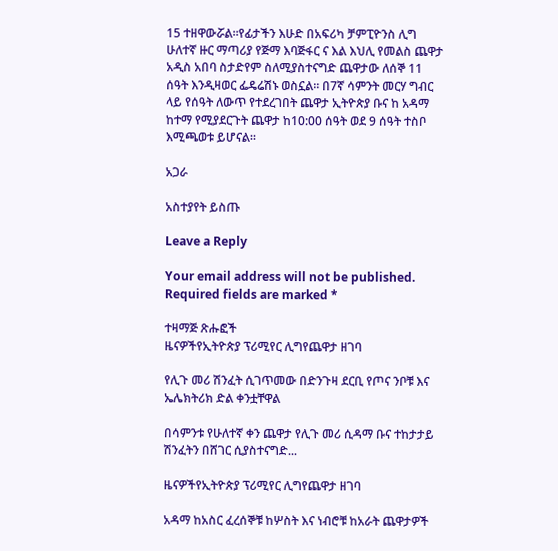15 ተዘዋውሯል።የፊታችን እሁድ በአፍሪካ ቻምፒዮንስ ሊግ ሁለተኛ ዙር ማጣሪያ የጅማ እባጅፋር ና እል እህሊ የመልስ ጨዋታ አዲስ አበባ ስታድየም ስለሚያስተናግድ ጨዋታው ለሰኞ 11 ሰዓት እንዲዛወር ፌዴሬሽኑ ወስኗል። በ7ኛ ሳምንት መርሃ ግብር ላይ የሰዓት ለውጥ የተደረገበት ጨዋታ ኢትዮጵያ ቡና ከ አዳማ ከተማ የሚያደርጉት ጨዋታ ከ10:00 ሰዓት ወደ 9 ሰዓት ተስቦ እሚጫወቱ ይሆናል።

አጋራ

አስተያየት ይስጡ

Leave a Reply

Your email address will not be published. Required fields are marked *

ተዛማጅ ጽሑፎች
ዜናዎችየኢትዮጵያ ፕሪሚየር ሊግየጨዋታ ዘገባ

የሊጉ መሪ ሽንፈት ሲገጥመው በድንጉዛ ደርቢ የጦና ንቦቹ እና ኤሌክትሪክ ድል ቀንቷቸዋል

በሳምንቱ የሁለተኛ ቀን ጨዋታ የሊጉ መሪ ሲዳማ ቡና ተከታታይ ሽንፈትን በሸገር ሲያስተናግድ...

ዜናዎችየኢትዮጵያ ፕሪሚየር ሊግየጨዋታ ዘገባ

አዳማ ከአስር ፈረሰኞቹ ከሦስት እና ነብሮቹ ከአራት ጨዋታዎች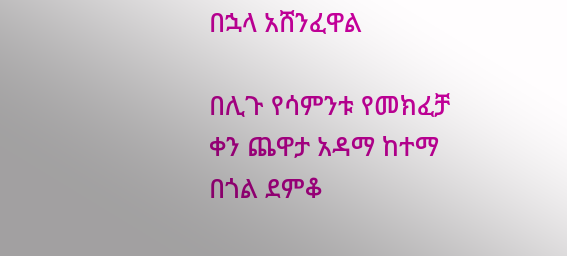በኋላ አሸንፈዋል

በሊጉ የሳምንቱ የመክፈቻ ቀን ጨዋታ አዳማ ከተማ በጎል ደምቆ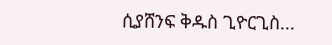ሲያሸንፍ ቅዱስ ጊዮርጊስ...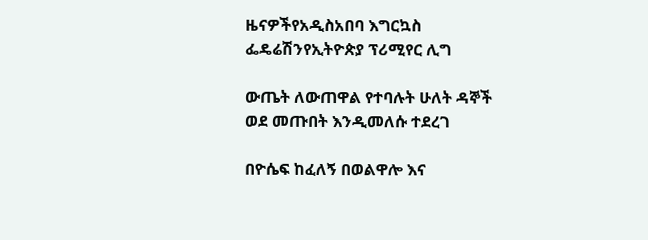ዜናዎችየአዲስአበባ እግርኳስ ፌዴሬሽንየኢትዮጵያ ፕሪሚየር ሊግ

ውጤት ለውጠዋል የተባሉት ሁለት ዳኞች ወደ መጡበት እንዲመለሱ ተደረገ

በዮሴፍ ከፈለኝ በወልዋሎ እና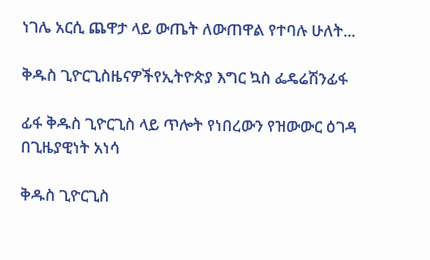ነገሌ አርሲ ጨዋታ ላይ ውጤት ለውጠዋል የተባሉ ሁለት...

ቅዱስ ጊዮርጊስዜናዎችየኢትዮጵያ እግር ኳስ ፌዴሬሽንፊፋ

ፊፋ ቅዱስ ጊዮርጊስ ላይ ጥሎት የነበረውን የዝውውር ዕገዳ በጊዜያዊነት አነሳ

ቅዱስ ጊዮርጊስ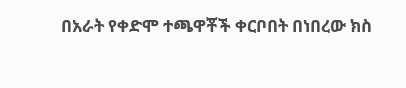በአራት የቀድሞ ተጫዋቾች ቀርቦበት በነበረው ክስ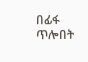በፊፋ ጥሎበት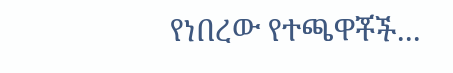የነበረው የተጫዋቾች...